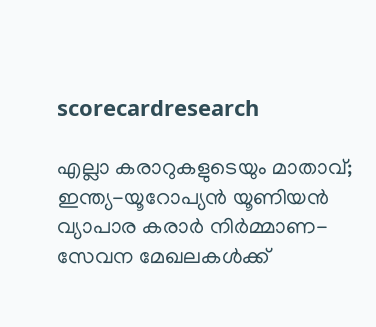scorecardresearch

എല്ലാ കരാറുകളുടെയും മാതാവ്; ഇന്ത്യ-യൂറോപ്യൻ യൂണിയൻ വ്യാപാര കരാർ നിർമ്മാണ-സേവന മേഖലകൾക്ക്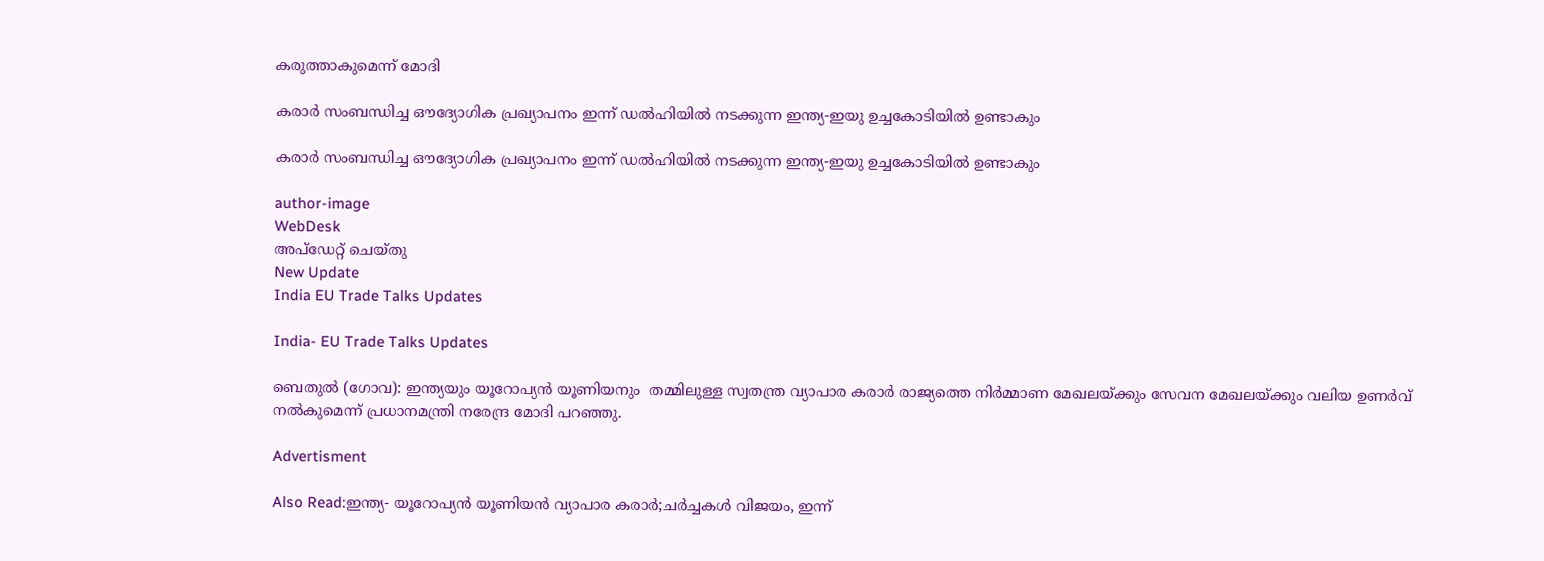കരുത്താകുമെന്ന് മോദി

കരാർ സംബന്ധിച്ച ഔദ്യോഗിക പ്രഖ്യാപനം ഇന്ന് ഡൽഹിയിൽ നടക്കുന്ന ഇന്ത്യ-ഇയു ഉച്ചകോടിയിൽ ഉണ്ടാകും

കരാർ സംബന്ധിച്ച ഔദ്യോഗിക പ്രഖ്യാപനം ഇന്ന് ഡൽഹിയിൽ നടക്കുന്ന ഇന്ത്യ-ഇയു ഉച്ചകോടിയിൽ ഉണ്ടാകും

author-image
WebDesk
അപ്‌ഡേറ്റ് ചെയ്‌തു
New Update
India EU Trade Talks Updates

India- EU Trade Talks Updates

ബെതുൽ (ഗോവ): ഇന്ത്യയും യൂറോപ്യൻ യൂണിയനും  തമ്മിലുള്ള സ്വതന്ത്ര വ്യാപാര കരാർ രാജ്യത്തെ നിർമ്മാണ മേഖലയ്ക്കും സേവന മേഖലയ്ക്കും വലിയ ഉണർവ് നൽകുമെന്ന് പ്രധാനമന്ത്രി നരേന്ദ്ര മോദി പറഞ്ഞു.

Advertisment

Also Read:ഇന്ത്യ- യൂറോപ്യൻ യൂണിയൻ വ്യാപാര കരാർ;ചർച്ചകൾ വിജയം, ഇന്ന്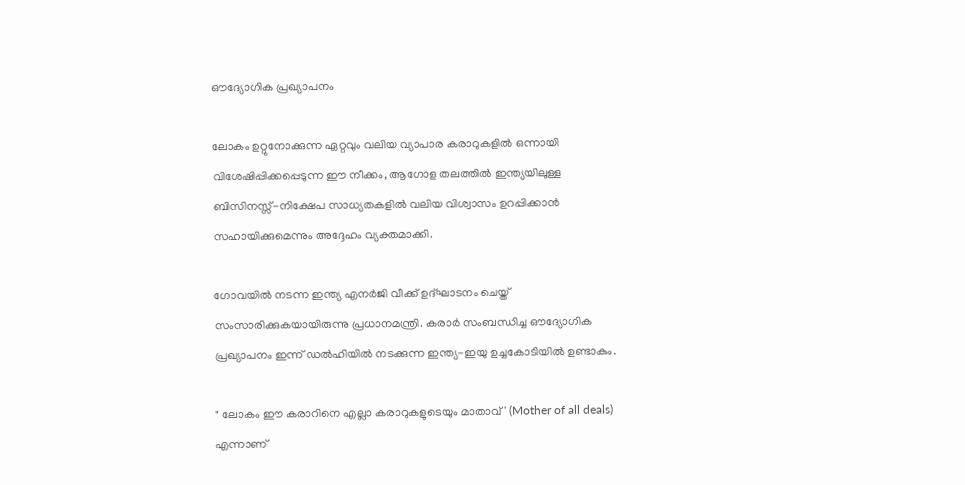ഔദ്യോഗിക പ്രഖ്യാപനം

ലോകം ഉറ്റുനോക്കുന്ന ഏറ്റവും വലിയ വ്യാപാര കരാറുകളിൽ ഒന്നായി വിശേഷിപ്പിക്കപ്പെടുന്ന ഈ നീക്കം, ആഗോള തലത്തിൽ ഇന്ത്യയിലുള്ള ബിസിനസ്സ്-നിക്ഷേപ സാധ്യതകളിൽ വലിയ വിശ്വാസം ഉറപ്പിക്കാൻ സഹായിക്കുമെന്നും അദ്ദേഹം വ്യക്തമാക്കി.

ഗോവയിൽ നടന്ന ഇന്ത്യ എനർജി വീക്ക് ഉദ്ഘാടനം ചെയ്ത് സംസാരിക്കുകയായിരുന്നു പ്രധാനമന്ത്രി. കരാർ സംബന്ധിച്ച ഔദ്യോഗിക പ്രഖ്യാപനം ഇന്ന് ഡൽഹിയിൽ നടക്കുന്ന ഇന്ത്യ-ഇയു ഉച്ചകോടിയിൽ ഉണ്ടാകും.

" ലോകം ഈ കരാറിനെ എല്ലാ കരാറുകളുടെയും മാതാവ്' (Mother of all deals) എന്നാണ്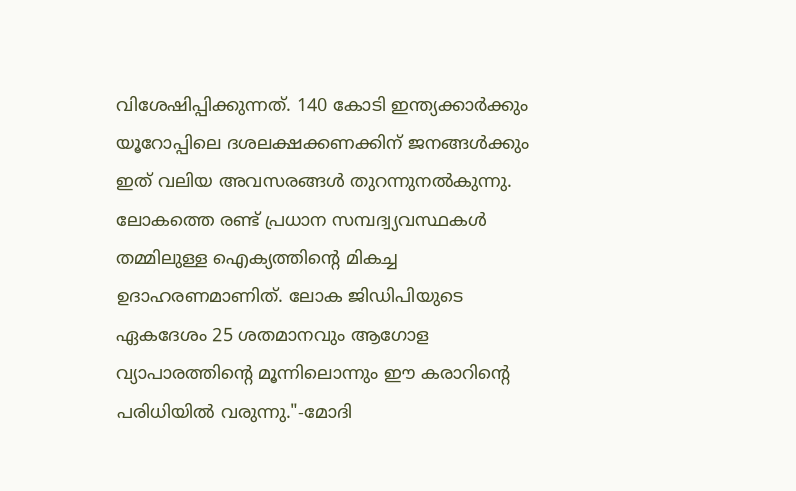വിശേഷിപ്പിക്കുന്നത്. 140 കോടി ഇന്ത്യക്കാർക്കും യൂറോപ്പിലെ ദശലക്ഷക്കണക്കിന് ജനങ്ങൾക്കും ഇത് വലിയ അവസരങ്ങൾ തുറന്നുനൽകുന്നു. ലോകത്തെ രണ്ട് പ്രധാന സമ്പദ്വ്യവസ്ഥകൾ തമ്മിലുള്ള ഐക്യത്തിന്റെ മികച്ച ഉദാഹരണമാണിത്. ലോക ജിഡിപിയുടെ ഏകദേശം 25 ശതമാനവും ആഗോള വ്യാപാരത്തിന്റെ മൂന്നിലൊന്നും ഈ കരാറിന്റെ പരിധിയിൽ വരുന്നു."-മോദി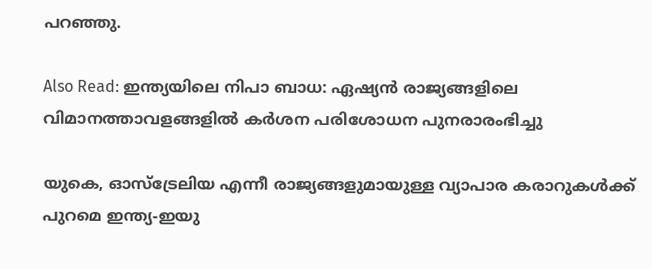പറഞ്ഞു.

Also Read: ഇന്ത്യയിലെ നിപാ ബാധ: ഏഷ്യൻ രാജ്യങ്ങളിലെ വിമാനത്താവളങ്ങളിൽ കർശന പരിശോധന പുനരാരംഭിച്ചു

യുകെ, ഓസ്ട്രേലിയ എന്നീ രാജ്യങ്ങളുമായുള്ള വ്യാപാര കരാറുകൾക്ക് പുറമെ ഇന്ത്യ-ഇയു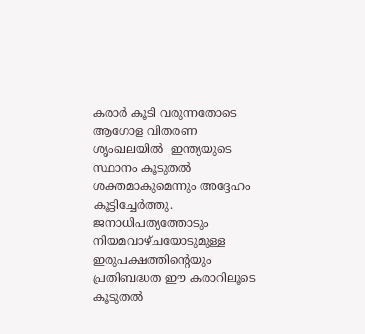കരാർ കൂടി വരുന്നതോടെ ആഗോള വിതരണ ശൃംഖലയിൽ  ഇന്ത്യയുടെ സ്ഥാനം കൂടുതൽ ശക്തമാകുമെന്നും അദ്ദേഹം കൂട്ടിച്ചേർത്തു. ജനാധിപത്യത്തോടും നിയമവാഴ്ചയോടുമുള്ള ഇരുപക്ഷത്തിന്റെയും പ്രതിബദ്ധത ഈ കരാറിലൂടെ കൂടുതൽ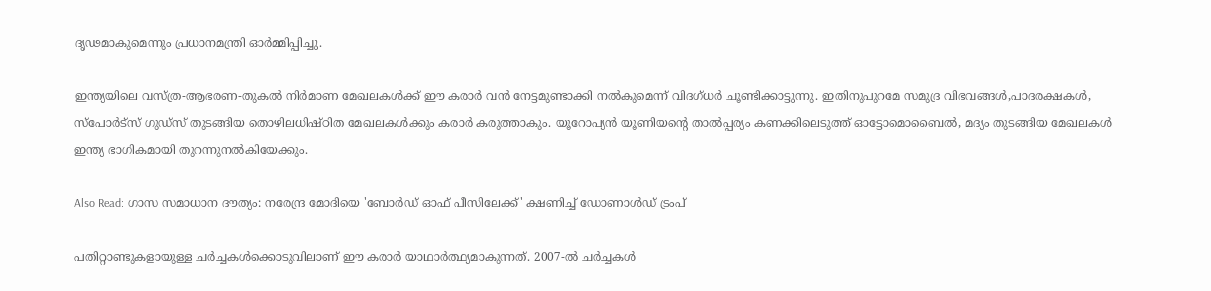ദൃഢമാകുമെന്നും പ്രധാനമന്ത്രി ഓർമ്മിപ്പിച്ചു.

ഇന്ത്യയിലെ വസ്ത്ര-ആഭരണ-തുകൽ നിർമാണ മേഖലകൾക്ക് ഈ കരാർ വൻ നേട്ടമുണ്ടാക്കി നൽകുമെന്ന് വിദഗ്ധർ ചൂണ്ടിക്കാട്ടുന്നു. ഇതിനുപുറമേ സമുദ്ര വിഭവങ്ങൾ,പാദരക്ഷകൾ, സ്‌പോർട്‌സ് ഗുഡ്‌സ് തുടങ്ങിയ തൊഴിലധിഷ്ഠിത മേഖലകൾക്കും കരാർ കരുത്താകും. യൂറോപ്യൻ യൂണിയന്റെ താൽപ്പര്യം കണക്കിലെടുത്ത് ഓട്ടോമൊബൈൽ, മദ്യം തുടങ്ങിയ മേഖലകൾ ഇന്ത്യ ഭാഗികമായി തുറന്നുനൽകിയേക്കും.

Also Read: ഗാസ സമാധാന ദൗത്യം: നരേന്ദ്ര മോദിയെ 'ബോർഡ് ഓഫ് പീസിലേക്ക്' ക്ഷണിച്ച് ഡോണാൾഡ് ട്രംപ്

പതിറ്റാണ്ടുകളായുള്ള ചർച്ചകൾക്കൊടുവിലാണ് ഈ കരാർ യാഥാർത്ഥ്യമാകുന്നത്. 2007-ൽ ചർച്ചകൾ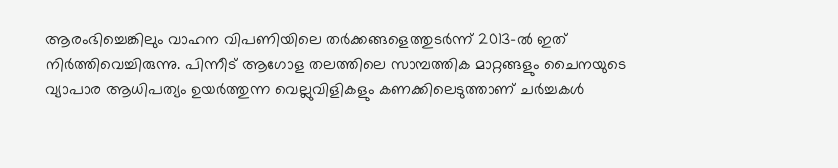ആരംഭിച്ചെങ്കിലും വാഹന വിപണിയിലെ തർക്കങ്ങളെത്തുടർന്ന് 2013-ൽ ഇത് നിർത്തിവെച്ചിരുന്നു. പിന്നീട് ആഗോള തലത്തിലെ സാമ്പത്തിക മാറ്റങ്ങളും ചൈനയുടെ വ്യാപാര ആധിപത്യം ഉയർത്തുന്ന വെല്ലുവിളികളും കണക്കിലെടുത്താണ് ചർച്ചകൾ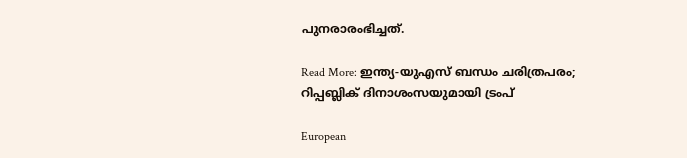പുനരാരംഭിച്ചത്.

Read More: ഇന്ത്യ-യുഎസ് ബന്ധം ചരിത്രപരം; റിപ്പബ്ലിക് ദിനാശംസയുമായി ട്രംപ്

European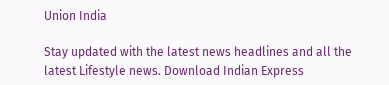Union India

Stay updated with the latest news headlines and all the latest Lifestyle news. Download Indian Express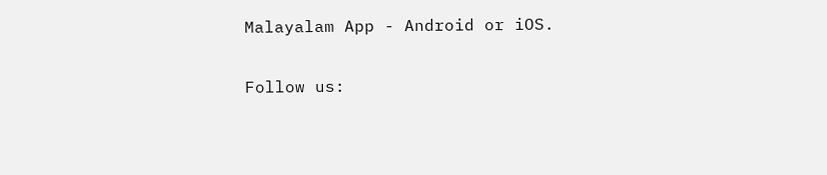Malayalam App - Android or iOS.

Follow us: